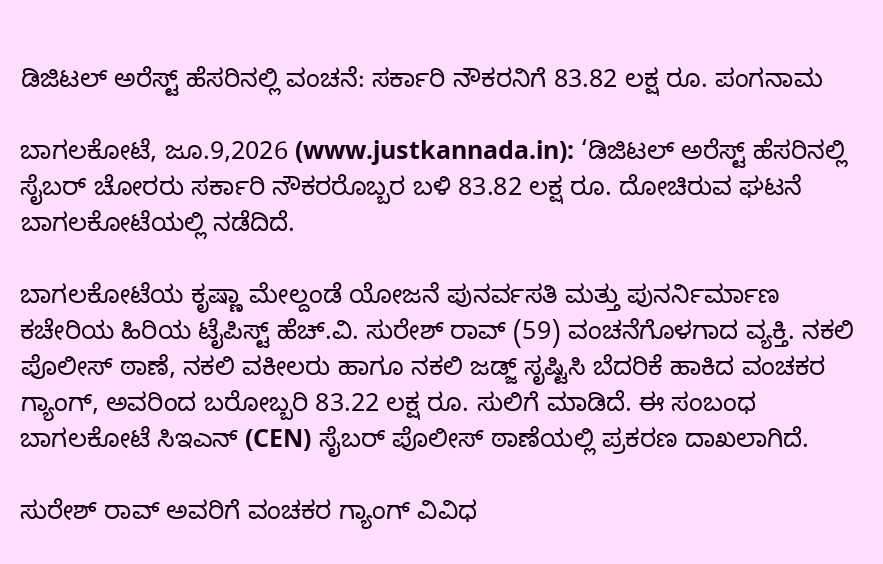ಡಿಜಿಟಲ್ ಅರೆಸ್ಟ್ ಹೆಸರಿನಲ್ಲಿ ವಂಚನೆ: ಸರ್ಕಾರಿ ನೌಕರನಿಗೆ 83.82 ಲಕ್ಷ ರೂ. ಪಂಗನಾಮ

ಬಾಗಲಕೋಟೆ, ಜೂ.9,2026 (www.justkannada.in): ‘ಡಿಜಿಟಲ್ ಅರೆಸ್ಟ್ ಹೆಸರಿನಲ್ಲಿ ಸೈಬರ್ ಚೋರರು ಸರ್ಕಾರಿ ನೌಕರರೊಬ್ಬರ ಬಳಿ 83.82 ಲಕ್ಷ ರೂ. ದೋಚಿರುವ ಘಟನೆ ಬಾಗಲಕೋಟೆಯಲ್ಲಿ ನಡೆದಿದೆ.

ಬಾಗಲಕೋಟೆಯ ಕೃಷ್ಣಾ ಮೇಲ್ದಂಡೆ ಯೋಜನೆ ಪುನರ್ವಸತಿ ಮತ್ತು ಪುನರ್ನಿರ್ಮಾಣ ಕಚೇರಿಯ ಹಿರಿಯ ಟೈಪಿಸ್ಟ್‌ ಹೆಚ್.ವಿ. ಸುರೇಶ್ ರಾವ್ (59) ವಂಚನೆಗೊಳಗಾದ ವ್ಯಕ್ತಿ. ನಕಲಿ ಪೊಲೀಸ್ ಠಾಣೆ, ನಕಲಿ ವಕೀಲರು ಹಾಗೂ ನಕಲಿ ಜಡ್ಜ್ ಸೃಷ್ಟಿಸಿ ಬೆದರಿಕೆ ಹಾಕಿದ ವಂಚಕರ ಗ್ಯಾಂಗ್, ಅವರಿಂದ ಬರೋಬ್ಬರಿ 83.22 ಲಕ್ಷ ರೂ. ಸುಲಿಗೆ ಮಾಡಿದೆ. ಈ ಸಂಬಂಧ ಬಾಗಲಕೋಟೆ ಸಿಇಎನ್ (CEN) ಸೈಬರ್ ಪೊಲೀಸ್ ಠಾಣೆಯಲ್ಲಿ ಪ್ರಕರಣ ದಾಖಲಾಗಿದೆ.

ಸುರೇಶ್ ರಾವ್ ಅವರಿಗೆ ವಂಚಕರ ಗ್ಯಾಂಗ್ ವಿವಿಧ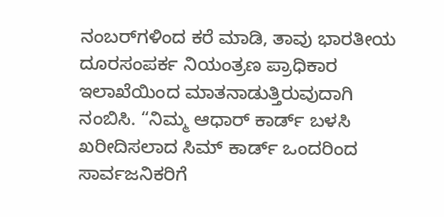ನಂಬರ್‌ಗಳಿಂದ ಕರೆ ಮಾಡಿ, ತಾವು ಭಾರತೀಯ ದೂರಸಂಪರ್ಕ ನಿಯಂತ್ರಣ ಪ್ರಾಧಿಕಾರ ಇಲಾಖೆಯಿಂದ ಮಾತನಾಡುತ್ತಿರುವುದಾಗಿ ನಂಬಿಸಿ. “ನಿಮ್ಮ ಆಧಾರ್ ಕಾರ್ಡ್ ಬಳಸಿ ಖರೀದಿಸಲಾದ ಸಿಮ್ ಕಾರ್ಡ್ ಒಂದರಿಂದ ಸಾರ್ವಜನಿಕರಿಗೆ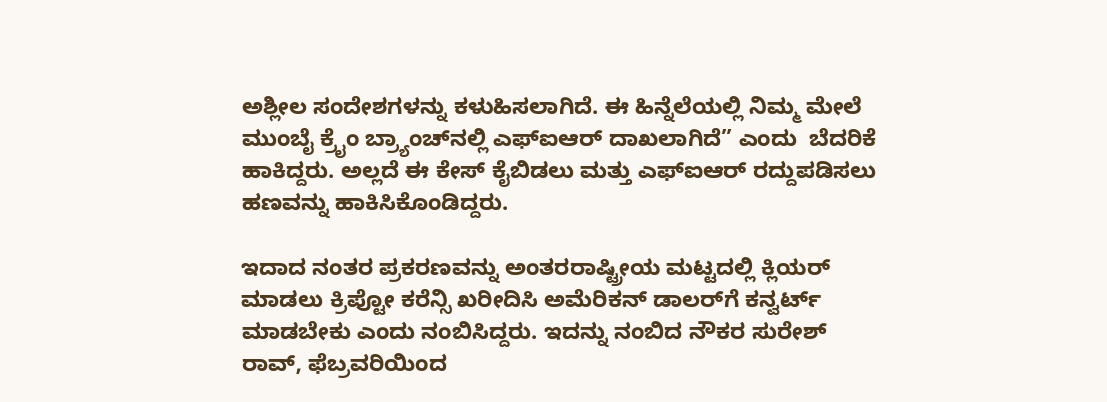ಅಶ್ಲೀಲ ಸಂದೇಶಗಳನ್ನು ಕಳುಹಿಸಲಾಗಿದೆ. ಈ ಹಿನ್ನೆಲೆಯಲ್ಲಿ ನಿಮ್ಮ ಮೇಲೆ ಮುಂಬೈ ಕ್ರೈಂ ಬ್ರ್ಯಾಂಚ್‌ನಲ್ಲಿ ಎಫ್‌ಐಆರ್ ದಾಖಲಾಗಿದೆ” ಎಂದು  ಬೆದರಿಕೆ ಹಾಕಿದ್ದರು. ಅಲ್ಲದೆ ಈ ಕೇಸ್ ಕೈಬಿಡಲು ಮತ್ತು ಎಫ್‌ಐಆರ್ ರದ್ದುಪಡಿಸಲು ಹಣವನ್ನು ಹಾಕಿಸಿಕೊಂಡಿದ್ದರು.

ಇದಾದ ನಂತರ ಪ್ರಕರಣವನ್ನು ಅಂತರರಾಷ್ಟ್ರೀಯ ಮಟ್ಟದಲ್ಲಿ ಕ್ಲಿಯರ್ ಮಾಡಲು ಕ್ರಿಪ್ಟೋ ಕರೆನ್ಸಿ ಖರೀದಿಸಿ ಅಮೆರಿಕನ್ ಡಾಲರ್‌ಗೆ ಕನ್ವರ್ಟ್ ಮಾಡಬೇಕು ಎಂದು ನಂಬಿಸಿದ್ದರು. ಇದನ್ನು ನಂಬಿದ ನೌಕರ ಸುರೇಶ್ ರಾವ್, ಫೆಬ್ರವರಿಯಿಂದ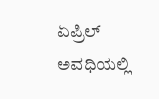ಏಪ್ರಿಲ್ ಅವಧಿಯಲ್ಲಿ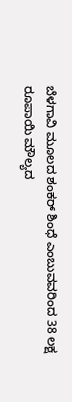ಬೆಳಗಾವಿ ಮೂಲದ ಶಂಕರ್ ಶಿಂಧೆ ಎಂಬುವವರಿಂದ 38 ಲಕ್ಷ ರೂಪಾಯಿ ಮೌಲ್ಯದ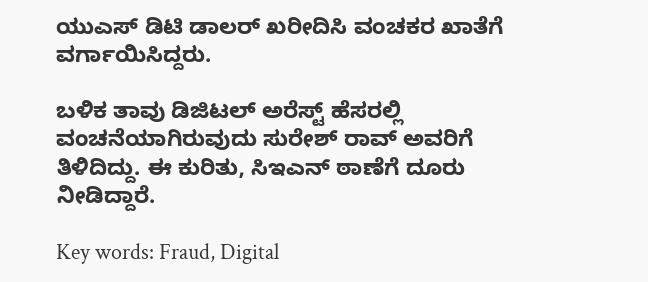ಯುಎಸ್‌ ಡಿಟಿ ಡಾಲರ್ ಖರೀದಿಸಿ ವಂಚಕರ ಖಾತೆಗೆ ವರ್ಗಾಯಿಸಿದ್ದರು.

ಬಳಿಕ ತಾವು ಡಿಜಿಟಲ್ ಅರೆಸ್ಟ್ ಹೆಸರಲ್ಲಿ ವಂಚನೆಯಾಗಿರುವುದು ಸುರೇಶ್ ರಾವ್ ಅವರಿಗೆ ತಿಳಿದಿದ್ದು. ಈ ಕುರಿತು, ಸಿಇಎನ್ ಠಾಣೆಗೆ ದೂರು ನೀಡಿದ್ದಾರೆ.

Key words: Fraud, Digital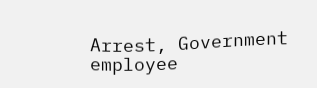Arrest, Government employee